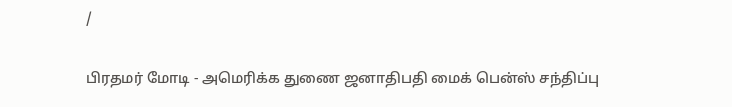/

பிரதமர் மோடி - அமெரிக்க துணை ஜனாதிபதி மைக் பென்ஸ் சந்திப்பு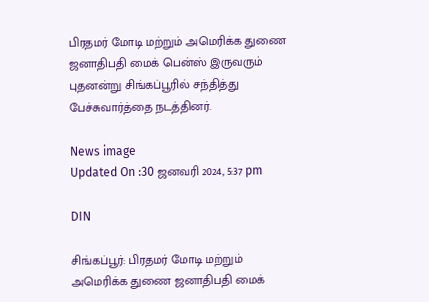பிரதமர் மோடி மற்றும் அமெரிக்க துணை ஜனாதிபதி மைக் பென்ஸ் இருவரும் புதனன்று சிங்கப்பூரில் சந்தித்து பேச்சுவார்த்தை நடத்தினர்.

News image
Updated On :30 ஜனவரி 2024, 5:37 pm

DIN

சிங்கப்பூர்: பிரதமர் மோடி மற்றும் அமெரிக்க துணை ஜனாதிபதி மைக்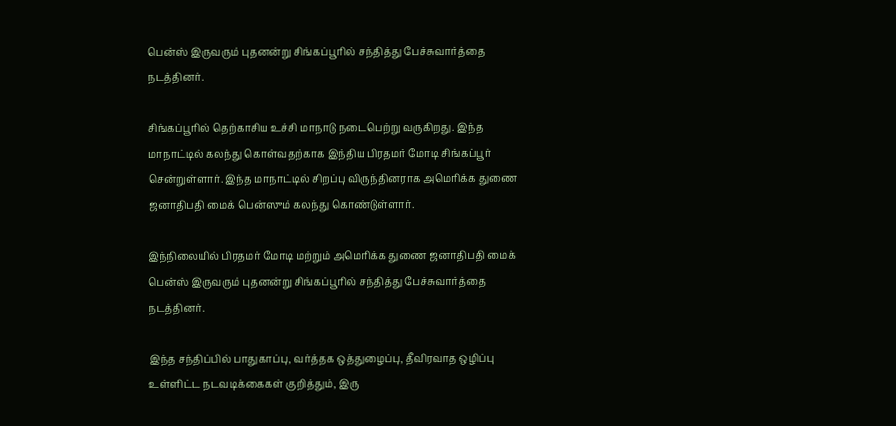பென்ஸ் இருவரும் புதனன்று சிங்கப்பூரில் சந்தித்து பேச்சுவார்த்தை நடத்தினர்.

சிங்கப்பூரில் தெற்காசிய உச்சி மாநாடு நடைபெற்று வருகிறது. இந்த மாநாட்டில் கலந்து கொள்வதற்காக இந்திய பிரதமர் மோடி சிங்கப்பூர் சென்றுள்ளார். இந்த மாநாட்டில் சிறப்பு விருந்தினராக அமெரிக்க துணை ஜனாதிபதி மைக் பென்ஸும் கலந்து கொண்டுள்ளார்.

இந்நிலையில் பிரதமர் மோடி மற்றும் அமெரிக்க துணை ஜனாதிபதி மைக் பென்ஸ் இருவரும் புதனன்று சிங்கப்பூரில் சந்தித்து பேச்சுவார்த்தை நடத்தினர்.

இந்த சந்திப்பில் பாதுகாப்பு, வர்த்தக ஒத்துழைப்பு, தீவிரவாத ஒழிப்பு உள்ளிட்ட நடவடிக்கைகள் குறித்தும், இரு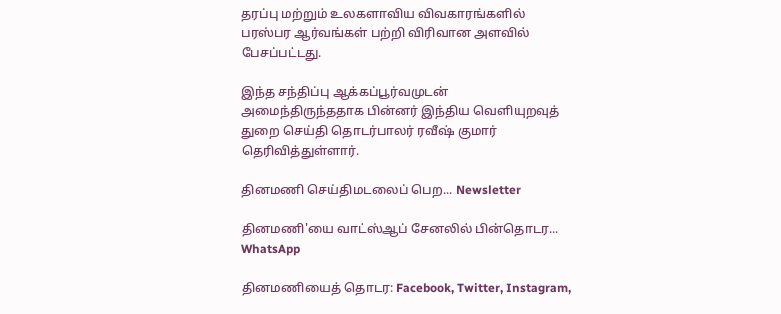தரப்பு மற்றும் உலகளாவிய விவகாரங்களில் பரஸ்பர ஆர்வங்கள் பற்றி விரிவான அளவில் பேசப்பட்டது.

இந்த சந்திப்பு ஆக்கப்பூர்வமுடன் அமைந்திருந்ததாக பின்னர் இந்திய வெளியுறவுத் துறை செய்தி தொடர்பாலர் ரவீஷ் குமார் தெரிவித்துள்ளார்.

தினமணி செய்திமடலைப் பெற... Newsletter

தினமணி'யை வாட்ஸ்ஆப் சேனலில் பின்தொடர... WhatsApp

தினமணியைத் தொடர: Facebook, Twitter, Instagram,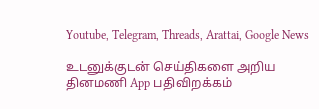Youtube, Telegram, Threads, Arattai, Google News

உடனுக்குடன் செய்திகளை அறிய தினமணி App பதிவிறக்கம்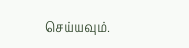செய்யவும்.